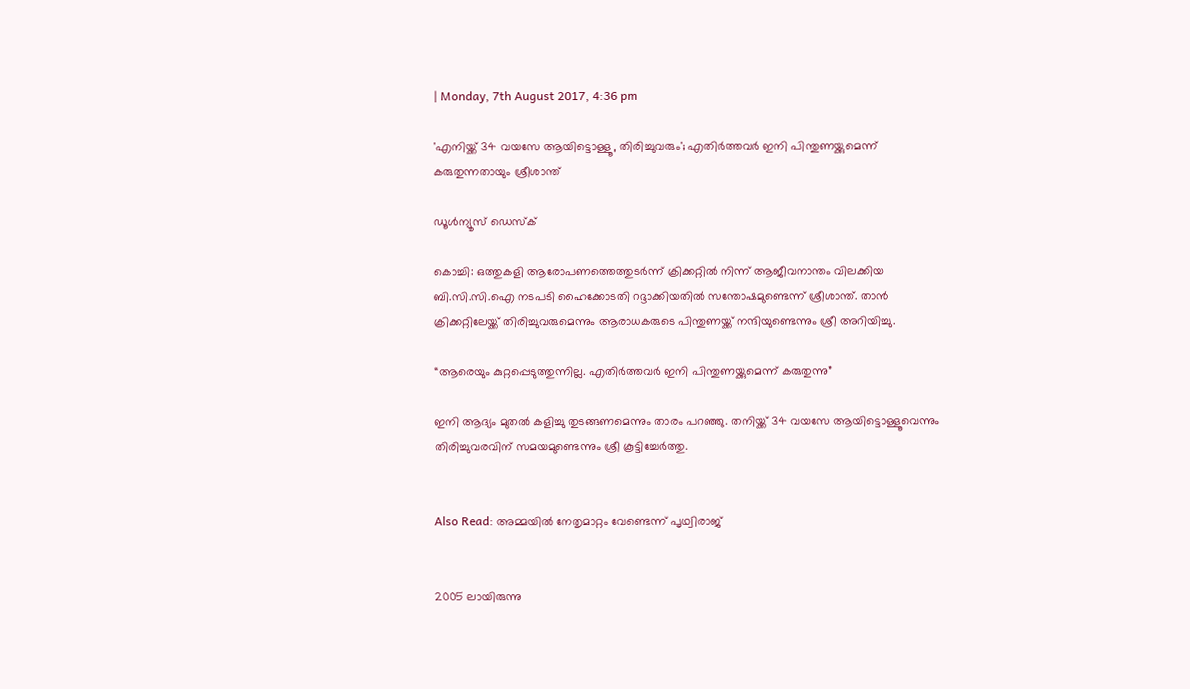| Monday, 7th August 2017, 4:36 pm

'എനിയ്ക്ക് 34 വയസേ ആയിട്ടൊള്ളൂ, തിരിച്ചുവരും'; എതിര്‍ത്തവര്‍ ഇനി പിന്തുണയ്ക്കുമെന്ന് കരുതുന്നതായും ശ്രീശാന്ത്

ഡൂള്‍ന്യൂസ് ഡെസ്‌ക്

കൊച്ചി: ഒത്തുകളി ആരോപണത്തെത്തുടര്‍ന്ന് ക്രിക്കറ്റില്‍ നിന്ന് ആജീവനാന്തം വിലക്കിയ ബി.സി.സി.ഐ നടപടി ഹൈക്കോടതി റദ്ദാക്കിയതില്‍ സന്തോഷമുണ്ടെന്ന് ശ്രീശാന്ത്. താന്‍ ക്രിക്കറ്റിലേയ്ക്ക് തിരിച്ചുവരുമെന്നും ആരാധകരുടെ പിന്തുണയ്ക്ക് നന്ദിയുണ്ടെന്നും ശ്രീ അറിയിച്ചു.

“ആരെയും കുറ്റപ്പെടുത്തുന്നില്ല. എതിര്‍ത്തവര്‍ ഇനി പിന്തുണയ്ക്കുമെന്ന് കരുതുന്നു”

ഇനി ആദ്യം മുതല്‍ കളിച്ചു തുടങ്ങണമെന്നും താരം പറഞ്ഞു. തനിയ്ക്ക് 34 വയസേ ആയിട്ടൊള്ളൂവെന്നും തിരിച്ചുവരവിന് സമയമുണ്ടെന്നും ശ്രീ കൂട്ടിച്ചേര്‍ത്തു.


Also Read: അമ്മയില്‍ നേതൃമാറ്റം വേണ്ടെന്ന് പൃഥ്വിരാജ്


2005 ലായിരുന്നു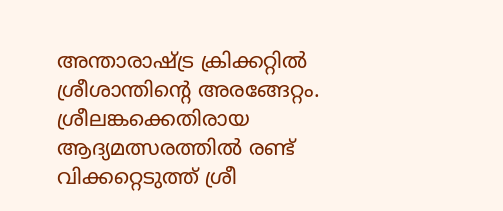അന്താരാഷ്ട്ര ക്രിക്കറ്റില്‍ ശ്രീശാന്തിന്റെ അരങ്ങേറ്റം. ശ്രീലങ്കക്കെതിരായ ആദ്യമത്സരത്തില്‍ രണ്ട് വിക്കറ്റെടുത്ത് ശ്രീ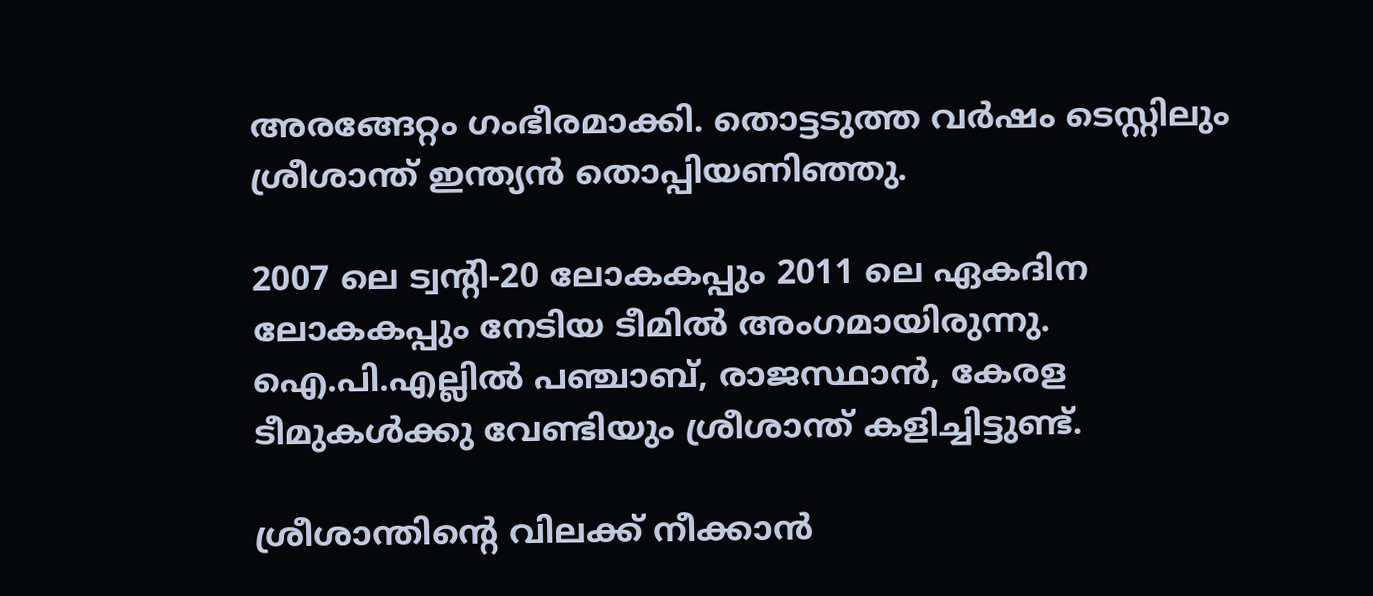അരങ്ങേറ്റം ഗംഭീരമാക്കി. തൊട്ടടുത്ത വര്‍ഷം ടെസ്റ്റിലും ശ്രീശാന്ത് ഇന്ത്യന്‍ തൊപ്പിയണിഞ്ഞു.

2007 ലെ ട്വന്റി-20 ലോകകപ്പും 2011 ലെ ഏകദിന ലോകകപ്പും നേടിയ ടീമില്‍ അംഗമായിരുന്നു. ഐ.പി.എല്ലില്‍ പഞ്ചാബ്, രാജസ്ഥാന്‍, കേരള ടീമുകള്‍ക്കു വേണ്ടിയും ശ്രീശാന്ത് കളിച്ചിട്ടുണ്ട്.

ശ്രീശാന്തിന്റെ വിലക്ക് നീക്കാന്‍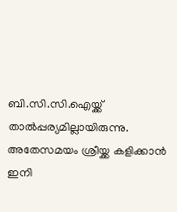ബി.സി.സി.ഐയ്ക്ക് താല്‍പ്പര്യമില്ലായിരുന്നു. അതേസമയം ശ്രീയ്ക്ക കളിക്കാന്‍ ഇനി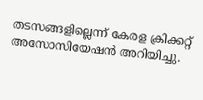തടസങ്ങളില്ലെന്ന് കേരള ക്രിക്കറ്റ് അസോസിയേഷന്‍ അറിയിച്ചു.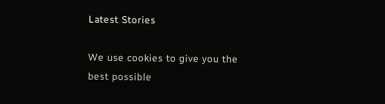Latest Stories

We use cookies to give you the best possible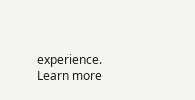experience. Learn more